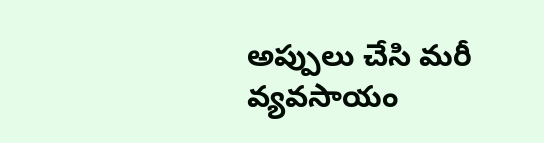అప్పులు చేసి మరీ వ్యవసాయం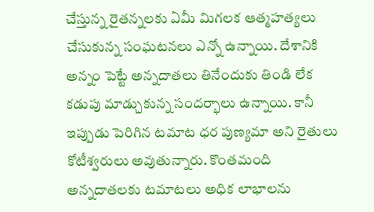చేస్తున్న రైతన్నలకు ఏమీ మిగలక ఆత్మహత్యలు చేసుకున్న సంఘటనలు ఎన్నో ఉన్నాయి. దేశానికి అన్నం పెట్టే అన్నదాతలు తినేందుకు తిండి లేక కడుపు మాడ్చుకున్న సందర్భాలు ఉన్నాయి. కానీ ఇప్పుడు పెరిగిన టమాట ధర పుణ్యమా అని రైతులు కోటీశ్వరులు అవుతున్నారు. కొంతమంది అన్నదాతలకు టమాటలు అధిక లాభాలను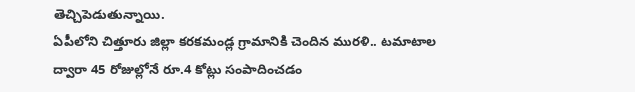తెచ్చిపెడుతున్నాయి.
ఏపీలోని చిత్తూరు జిల్లా కరకమండ్ల గ్రామానికి చెందిన మురళి.. టమాటాల ద్వారా 45 రోజుల్లోనే రూ.4 కోట్లు సంపాదించడం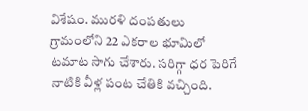విశేషం. మురళి దంపతులు గ్రామంలోని 22 ఎకరాల భూమిలో టమాట సాగు చేశారు. సరిగ్గా ధర పెరిగే నాటికి వీళ్ల పంట చేతికి వచ్చింది.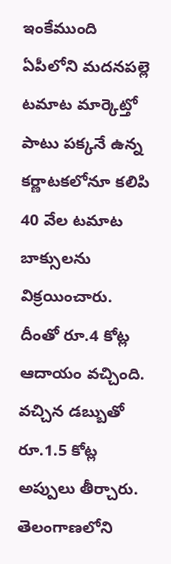ఇంకేముంది ఏపీలోని మదనపల్లె టమాట మార్కెట్తో పాటు పక్కనే ఉన్న కర్ణాటకలోనూ కలిపి 40 వేల టమాట బాక్సులను విక్రయించారు. దీంతో రూ.4 కోట్ల ఆదాయం వచ్చింది. వచ్చిన డబ్బుతో రూ.1.5 కోట్ల అప్పులు తీర్చారు.
తెలంగాణలోని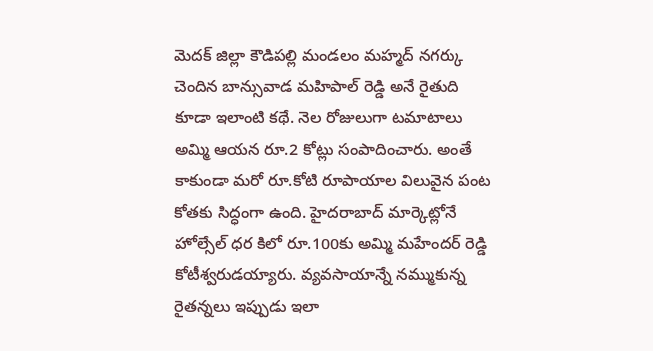మెదక్ జిల్లా కౌడిపల్లి మండలం మహ్మద్ నగర్కు చెందిన బాన్సువాడ మహిపాల్ రెడ్డి అనే రైతుది కూడా ఇలాంటి కథే. నెల రోజులుగా టమాటాలు అమ్మి ఆయన రూ.2 కోట్లు సంపాదించారు. అంతే కాకుండా మరో రూ.కోటి రూపాయాల విలువైన పంట కోతకు సిద్ధంగా ఉంది. హైదరాబాద్ మార్కెట్లోనే హోల్సేల్ ధర కిలో రూ.100కు అమ్మి మహేందర్ రెడ్డి కోటీశ్వరుడయ్యారు. వ్యవసాయాన్నే నమ్ముకున్న రైతన్నలు ఇప్పుడు ఇలా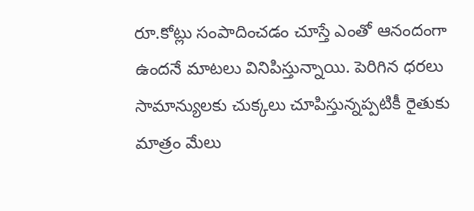రూ.కోట్లు సంపాదించడం చూస్తే ఎంతో ఆనందంగా ఉందనే మాటలు వినిపిస్తున్నాయి. పెరిగిన ధరలు సామాన్యులకు చుక్కలు చూపిస్తున్నప్పటికీ రైతుకు మాత్రం మేలు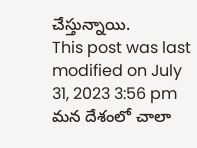చేస్తున్నాయి.
This post was last modified on July 31, 2023 3:56 pm
మన దేశంలో చాలా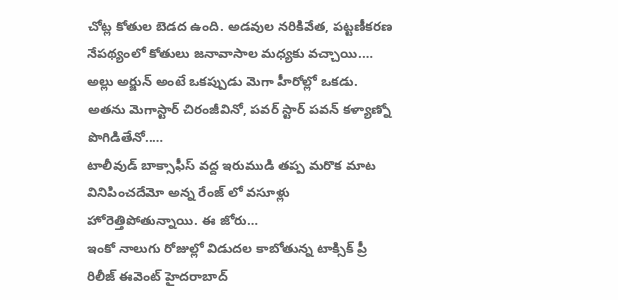చోట్ల కోతుల బెడద ఉంది. అడవుల నరికివేత, పట్టణీకరణ నేపథ్యంలో కోతులు జనావాసాల మధ్యకు వచ్చాయి.…
అల్లు అర్జున్ అంటే ఒకప్పుడు మెగా హీరోల్లో ఒకడు. అతను మెగాస్టార్ చిరంజీవినో, పవర్ స్టార్ పవన్ కళ్యాణ్నో పొగిడితేనో..…
టాలీవుడ్ బాక్సాఫీస్ వద్ద ఇరుముడి తప్ప మరొక మాట వినిపించదేమో అన్న రేంజ్ లో వసూళ్లు హోరెత్తిపోతున్నాయి. ఈ జోరు…
ఇంకో నాలుగు రోజుల్లో విడుదల కాబోతున్న టాక్సిక్ ప్రీ రిలీజ్ ఈవెంట్ హైదరాబాద్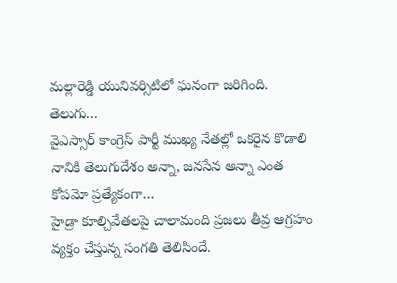మల్లారెడ్డి యునివర్సిటిలో ఘనంగా జరిగింది. తెలుగు…
వైఎస్సార్ కాంగ్రెస్ పార్టీ ముఖ్య నేతల్లో ఒకరైన కొడాలి నానికి తెలుగుదేశం అన్నా, జనసేన అన్నా ఎంత కోపమో ప్రత్యేకంగా…
హైడ్రా కూల్చివేతలపై చాలామంది ప్రజలు తీవ్ర ఆగ్రహం వ్యక్తం చేస్తున్న సంగతి తెలిసిందే.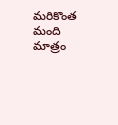మరికొంత మంది మాత్రం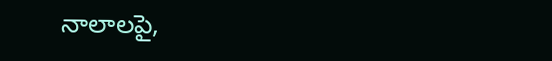నాలాలపై,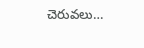చెరువలు…